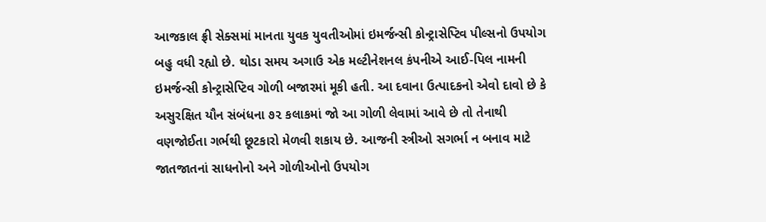આજકાલ ફ્રી સેક્સમાં માનતા યુવક યુવતીઓમાં ઇમર્જન્સી કોન્ટ્રાસેપ્ટિવ પીલ્સનો ઉપયોગ બહુ વધી રહ્યો છે. થોડા સમય અગાઉ એક મલ્ટીનેશનલ કંપનીએ આઈ-પિલ નામની ઇમર્જન્સી કોન્ટ્રાસેપ્ટિવ ગોળી બજારમાં મૂકી હતી. આ દવાના ઉત્પાદકનો એવો દાવો છે કે અસુરક્ષિત યૌન સંબંધના ૭૨ કલાકમાં જો આ ગોળી લેવામાં આવે છે તો તેનાથી વણજોઈતા ગર્ભથી છૂટકારો મેળવી શકાય છે. આજની સ્ત્રીઓ સગર્ભા ન બનાવ માટે જાતજાતનાં સાધનોનો અને ગોળીઓનો ઉપયોગ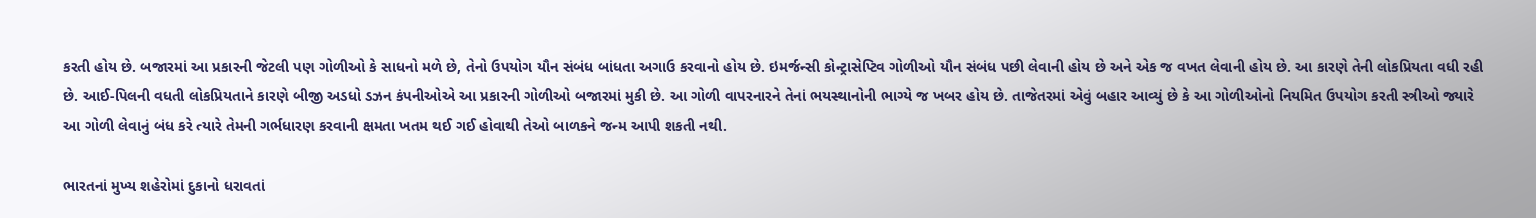કરતી હોય છે. બજારમાં આ પ્રકારની જેટલી પણ ગોળીઓ કે સાધનો મળે છે, તેનો ઉપયોગ યૌન સંબંધ બાંધતા અગાઉ કરવાનો હોય છે. ઇમર્જન્સી કોન્ટ્રાસેપ્ટિવ ગોળીઓ યૌન સંબંધ પછી લેવાની હોય છે અને એક જ વખત લેવાની હોય છે. આ કારણે તેની લોકપ્રિયતા વધી રહી છે. આઈ-પિલની વધતી લોકપ્રિયતાને કારણે બીજી અડધો ડઝન કંપનીઓએ આ પ્રકારની ગોળીઓ બજારમાં મુકી છે. આ ગોળી વાપરનારને તેનાં ભયસ્થાનોની ભાગ્યે જ ખબર હોય છે. તાજેતરમાં એવું બહાર આવ્યું છે કે આ ગોળીઓનો નિયમિત ઉપયોગ કરતી સ્ત્રીઓ જ્યારે આ ગોળી લેવાનું બંધ કરે ત્યારે તેમની ગર્ભધારણ કરવાની ક્ષમતા ખતમ થઈ ગઈ હોવાથી તેઓ બાળકને જન્મ આપી શકતી નથી.

ભારતનાં મુખ્ય શહેરોમાં દુકાનો ધરાવતાં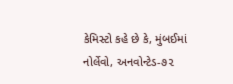કેમિસ્ટો કહે છે કે, મુંબઈમાં નોર્લેવો, અનવોન્ટેડ-૭૨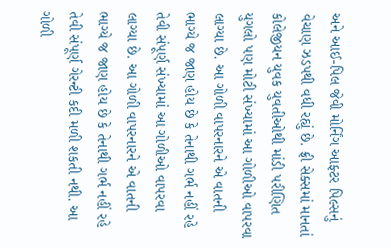અને આઈ-પિલ જેવી મોર્નિંગ આફ્ટર પિલ્સનું વેચાણ ઝડપથી વધી રહ્યું છે. ફ્રી સેક્સમાં માનતાં કોલેજીયન યુવક યુવતીઓથી માંડી પરીણિત યુગલો પણ મોટી સંખ્યામાં આ ગોળીઓ વાપરવા લાગ્યા છે. આ ગોળી વાપરનારને એ વાતની ભાગ્યે જ જાણ હોય છે કે તેનાથી ગર્ભ નહીં રહે તેવી સંપૂર્ણ સંખ્યામાં આ ગોળીઓ વાપરવા લાગ્યા છે. આ ગોળી વાપરનારને એ વાતની ભાગ્યે જ જાણ હોય છે કે તેનાથી ગર્ભ નહીં રહે તેવી સંપૂર્ણ ગેરન્ટી કદી મળી શકતી નથી. આ ગોળી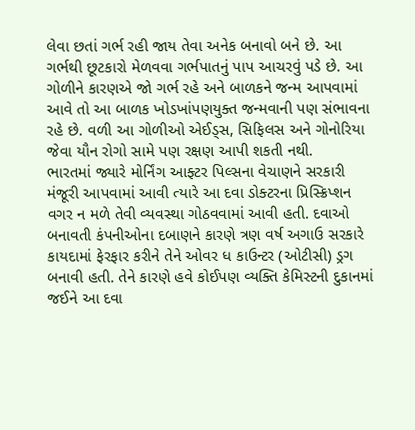લેવા છતાં ગર્ભ રહી જાય તેવા અનેક બનાવો બને છે. આ ગર્ભથી છૂટકારો મેળવવા ગર્ભપાતનું પાપ આચરવું પડે છે. આ ગોળીને કારણએ જો ગર્ભ રહે અને બાળકને જન્મ આપવામાં આવે તો આ બાળક ખોડખાંપણયુક્ત જન્મવાની પણ સંભાવના રહે છે. વળી આ ગોળીઓ એઈડ્સ, સિફિલસ અને ગોનોરિયા જેવા યૌન રોગો સામે પણ રક્ષણ આપી શકતી નથી.
ભારતમાં જ્યારે મોર્નિંગ આફ્ટર પિલ્સના વેચાણને સરકારી મંજૂરી આપવામાં આવી ત્યારે આ દવા ડોક્ટરના પ્રિસ્ક્રિપ્શન વગર ન મળે તેવી વ્યવસ્થા ગોઠવવામાં આવી હતી. દવાઓ બનાવતી કંપનીઓના દબાણને કારણે ત્રણ વર્ષ અગાઉ સરકારે કાયદામાં ફેરફાર કરીને તેને ઓવર ધ કાઉન્ટર (ઓટીસી) ડ્રગ બનાવી હતી. તેને કારણે હવે કોઈપણ વ્યક્તિ કેમિસ્ટની દુકાનમાં જઈને આ દવા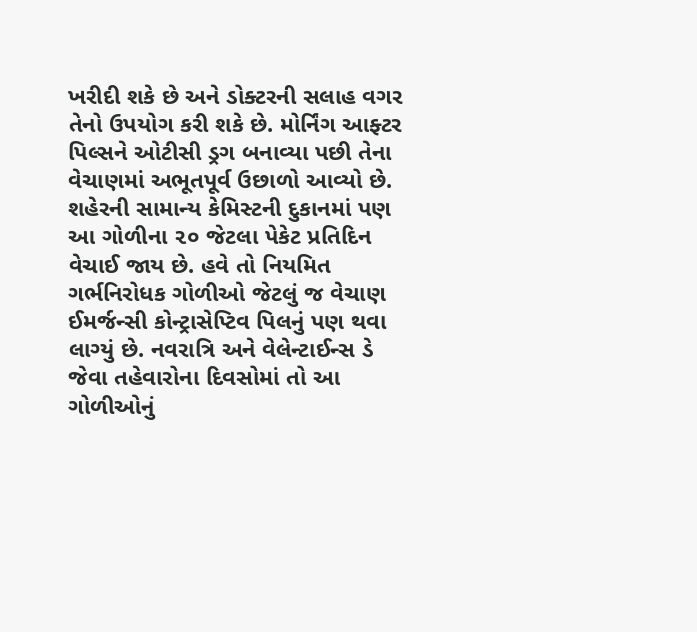ખરીદી શકે છે અને ડોક્ટરની સલાહ વગર તેનો ઉપયોગ કરી શકે છે. મોર્નિંગ આફ્ટર પિલ્સને ઓટીસી ડ્રગ બનાવ્યા પછી તેના વેચાણમાં અભૂતપૂર્વ ઉછાળો આવ્યો છે. શહેરની સામાન્ય કેમિસ્ટની દુકાનમાં પણ આ ગોળીના ૨૦ જેટલા પેકેટ પ્રતિદિન વેચાઈ જાય છે. હવે તો નિયમિત ગર્ભનિરોધક ગોળીઓ જેટલું જ વેચાણ ઈમર્જન્સી કોન્ટ્રાસેપ્ટિવ પિલનું પણ થવા લાગ્યું છે. નવરાત્રિ અને વેલેન્ટાઈન્સ ડે જેવા તહેવારોના દિવસોમાં તો આ ગોળીઓનું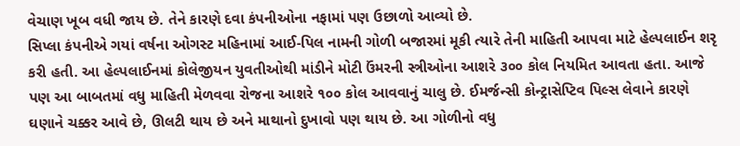વેચાણ ખૂબ વધી જાય છે. તેને કારણે દવા કંપનીઓના નફામાં પણ ઉછાળો આવ્યો છે.
સિપ્લા કંપનીએ ગયાં વર્ષના ઓગસ્ટ મહિનામાં આઈ-પિલ નામની ગોળી બજારમાં મૂકી ત્યારે તેની માહિતી આપવા માટે હેલ્પલાઈન શરૃ કરી હતી. આ હેલ્પલાઈનમાં કોલેજીયન યુવતીઓથી માંડીને મોટી ઉંમરની સ્ત્રીઓના આશરે ૩૦૦ કોલ નિયમિત આવતા હતા. આજે પણ આ બાબતમાં વધુ માહિતી મેળવવા રોજના આશરે ૧૦૦ કોલ આવવાનું ચાલુ છે. ઈમર્જન્સી કોન્ટ્રાસેપ્ટિવ પિલ્સ લેવાને કારણે ઘણાને ચક્કર આવે છે, ઊલટી થાય છે અને માથાનો દુખાવો પણ થાય છે. આ ગોળીનો વધુ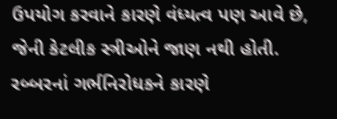ઉપયોગ કરવાને કારણે વંધ્યત્વ પણ આવે છે, જેની કેટલીક સ્ત્રીઓને જાણ નથી હોતી. રબ્બરનાં ગર્ભનિરોધકને કારણે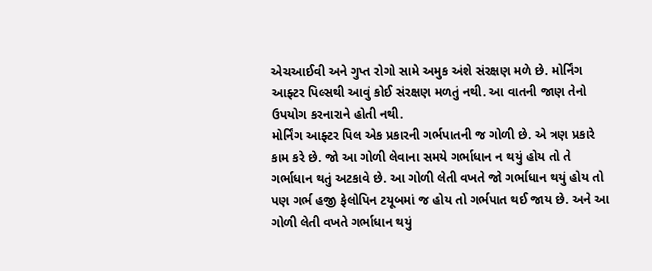એચઆઈવી અને ગુપ્ત રોગો સામે અમુક અંશે સંરક્ષણ મળે છે. મોર્નિંગ આફ્ટર પિલ્સથી આવું કોઈ સંરક્ષણ મળતું નથી. આ વાતની જાણ તેનો ઉપયોગ કરનારાને હોતી નથી.
મોર્નિંગ આફ્ટર પિલ એક પ્રકારની ગર્ભપાતની જ ગોળી છે. એ ત્રણ પ્રકારે કામ કરે છે. જો આ ગોળી લેવાના સમયે ગર્ભાધાન ન થયું હોય તો તે ગર્ભાધાન થતું અટકાવે છે. આ ગોળી લેતી વખતે જો ગર્ભાધાન થયું હોય તો પણ ગર્ભ હજી ફેલોપિન ટયૂબમાં જ હોય તો ગર્ભપાત થઈ જાય છે. અને આ ગોળી લેતી વખતે ગર્ભાધાન થયું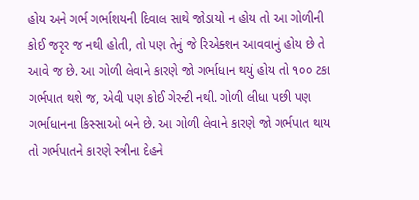હોય અને ગર્ભ ગર્ભાશયની દિવાલ સાથે જોડાયો ન હોય તો આ ગોળીની કોઈ જરૃર જ નથી હોતી, તો પણ તેનું જે રિએક્શન આવવાનું હોય છે તે આવે જ છે. આ ગોળી લેવાને કારણે જો ગર્ભાધાન થયું હોય તો ૧૦૦ ટકા ગર્ભપાત થશે જ, એવી પણ કોઈ ગેરન્ટી નથી. ગોળી લીધા પછી પણ ગર્ભાધાનના કિસ્સાઓ બને છે. આ ગોળી લેવાને કારણે જો ગર્ભપાત થાય તો ગર્ભપાતને કારણે સ્ત્રીના દેહને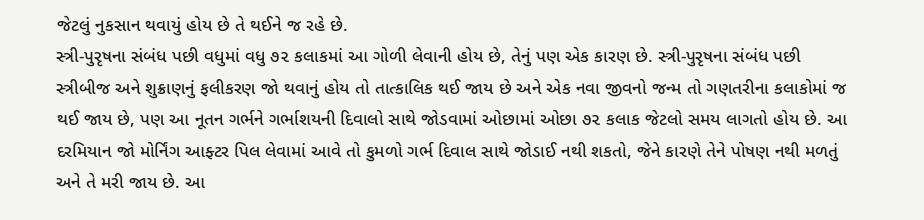જેટલું નુકસાન થવાયું હોય છે તે થઈને જ રહે છે.
સ્ત્રી-પુરૃષના સંબંધ પછી વધુમાં વધુ ૭૨ કલાકમાં આ ગોળી લેવાની હોય છે, તેનું પણ એક કારણ છે. સ્ત્રી-પુરૃષના સંબંધ પછી સ્ત્રીબીજ અને શુક્રાણનું ફલીકરણ જો થવાનું હોય તો તાત્કાલિક થઈ જાય છે અને એક નવા જીવનો જન્મ તો ગણતરીના કલાકોમાં જ થઈ જાય છે, પણ આ નૂતન ગર્ભને ગર્ભાશયની દિવાલો સાથે જોડવામાં ઓછામાં ઓછા ૭૨ કલાક જેટલો સમય લાગતો હોય છે. આ દરમિયાન જો મોર્નિંગ આફ્ટર પિલ લેવામાં આવે તો કુમળો ગર્ભ દિવાલ સાથે જોડાઈ નથી શકતો, જેને કારણે તેને પોષણ નથી મળતું અને તે મરી જાય છે. આ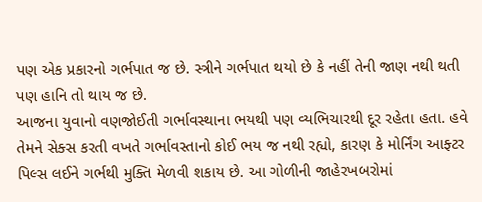પણ એક પ્રકારનો ગર્ભપાત જ છે. સ્ત્રીને ગર્ભપાત થયો છે કે નહીં તેની જાણ નથી થતી પણ હાનિ તો થાય જ છે.
આજના યુવાનો વણજોઈતી ગર્ભાવસ્થાના ભયથી પણ વ્યભિચારથી દૂર રહેતા હતા. હવે તેમને સેક્સ કરતી વખતે ગર્ભાવસ્તાનો કોઈ ભય જ નથી રહ્યો, કારણ કે મોર્નિંગ આફ્ટર પિલ્સ લઈને ગર્ભથી મુક્તિ મેળવી શકાય છે. આ ગોળીની જાહેરખબરોમાં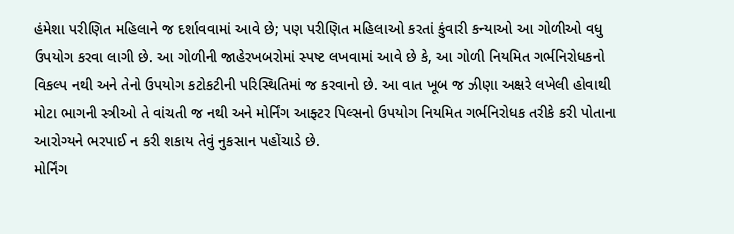હંમેશા પરીણિત મહિલાને જ દર્શાવવામાં આવે છે; પણ પરીણિત મહિલાઓ કરતાં કુંવારી કન્યાઓ આ ગોળીઓ વધુ ઉપયોગ કરવા લાગી છે. આ ગોળીની જાહેરખબરોમાં સ્પષ્ટ લખવામાં આવે છે કે, આ ગોળી નિયમિત ગર્ભનિરોધકનો વિકલ્પ નથી અને તેનો ઉપયોગ કટોકટીની પરિસ્થિતિમાં જ કરવાનો છે. આ વાત ખૂબ જ ઝીણા અક્ષરે લખેલી હોવાથી મોટા ભાગની સ્ત્રીઓ તે વાંચતી જ નથી અને મોર્નિંગ આફ્ટર પિલ્સનો ઉપયોગ નિયમિત ગર્ભનિરોધક તરીકે કરી પોતાના આરોગ્યને ભરપાઈ ન કરી શકાય તેવું નુકસાન પહોંચાડે છે.
મોર્નિંગ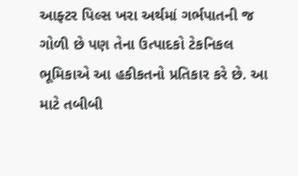આફ્ટર પિલ્સ ખરા અર્થમાં ગર્ભપાતની જ ગોળી છે પણ તેના ઉત્પાદકો ટેકનિકલ ભૂમિકાએ આ હકીકતનો પ્રતિકાર કરે છે. આ માટે તબીબી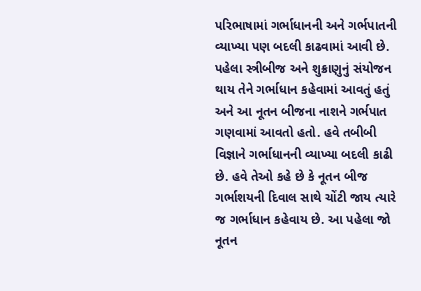પરિભાષામાં ગર્ભાધાનની અને ગર્ભપાતની વ્યાખ્યા પણ બદલી કાઢવામાં આવી છે. પહેલા સ્ત્રીબીજ અને શુક્રાણુનું સંયોજન થાય તેને ગર્ભાધાન કહેવામાં આવતું હતું અને આ નૂતન બીજના નાશને ગર્ભપાત ગણવામાં આવતો હતો. હવે તબીબી વિજ્ઞાને ગર્ભાધાનની વ્યાખ્યા બદલી કાઢી છે. હવે તેઓ કહે છે કે નૂતન બીજ ગર્ભાશયની દિવાલ સાથે ચોંટી જાય ત્યારે જ ગર્ભાધાન કહેવાય છે. આ પહેલા જો નૂતન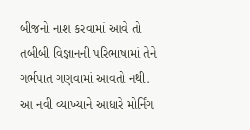બીજનો નાશ કરવામાં આવે તો તબીબી વિજ્ઞાનની પરિભાષામાં તેને ગર્ભપાત ગણવામાં આવતો નથી. આ નવી વ્યાખ્યાને આધારે મોર્નિંગ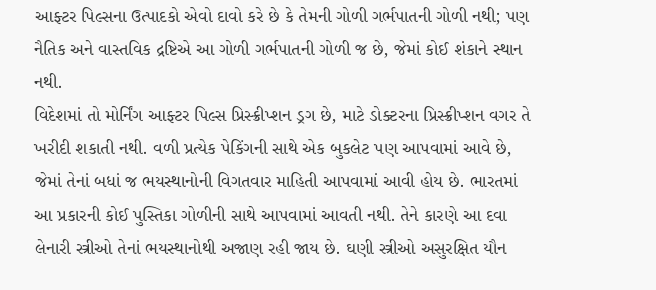આફ્ટર પિલ્સના ઉત્પાદકો એવો દાવો કરે છે કે તેમની ગોળી ગર્ભપાતની ગોળી નથી; પણ નૈતિક અને વાસ્તવિક દ્રષ્ટિએ આ ગોળી ગર્ભપાતની ગોળી જ છે, જેમાં કોઈ શંકાને સ્થાન નથી.
વિદેશમાં તો મોર્નિંગ આફ્ટર પિલ્સ પ્રિસ્ક્રીપ્શન ડ્રગ છે, માટે ડોક્ટરના પ્રિસ્ક્રીપ્શન વગર તે ખરીદી શકાતી નથી. વળી પ્રત્યેક પેકિંગની સાથે એક બુકલેટ પણ આપવામાં આવે છે, જેમાં તેનાં બધાં જ ભયસ્થાનોની વિગતવાર માહિતી આપવામાં આવી હોય છે. ભારતમાં આ પ્રકારની કોઈ પુસ્તિકા ગોળીની સાથે આપવામાં આવતી નથી. તેને કારણે આ દવા લેનારી સ્ત્રીઓ તેનાં ભયસ્થાનોથી અજાણ રહી જાય છે. ઘણી સ્ત્રીઓ અસુરક્ષિત યૌન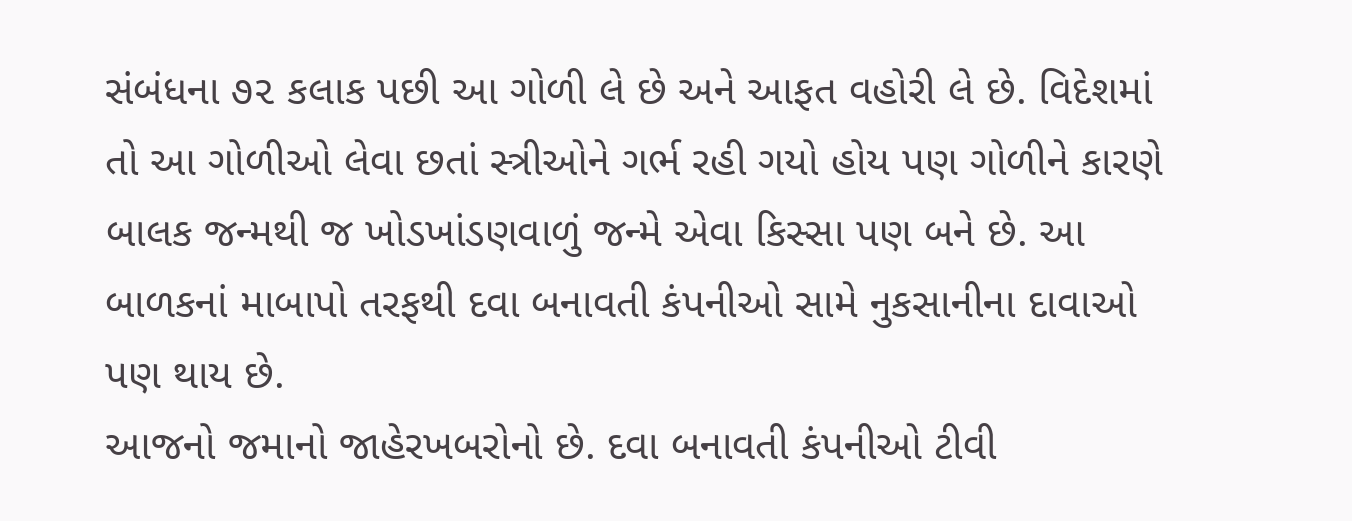સંબંધના ૭૨ કલાક પછી આ ગોળી લે છે અને આફત વહોરી લે છે. વિદેશમાં તો આ ગોળીઓ લેવા છતાં સ્ત્રીઓને ગર્ભ રહી ગયો હોય પણ ગોળીને કારણે બાલક જન્મથી જ ખોડખાંડણવાળું જન્મે એવા કિસ્સા પણ બને છે. આ બાળકનાં માબાપો તરફથી દવા બનાવતી કંપનીઓ સામે નુકસાનીના દાવાઓ પણ થાય છે.
આજનો જમાનો જાહેરખબરોનો છે. દવા બનાવતી કંપનીઓ ટીવી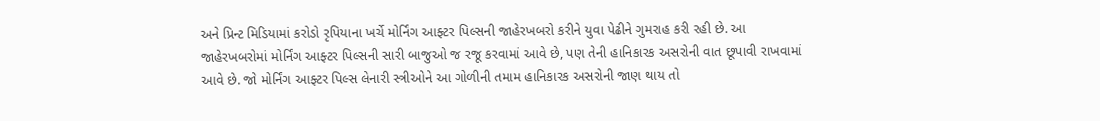અને પ્રિન્ટ મિડિયામાં કરોડો રૃપિયાના ખર્ચે મોર્નિંગ આફ્ટર પિલ્સની જાહેરખબરો કરીને યુવા પેઢીને ગુમરાહ કરી રહી છે. આ જાહેરખબરોમાં મોર્નિંગ આફ્ટર પિલ્સની સારી બાજુઓ જ રજૂ કરવામાં આવે છે, પણ તેની હાનિકારક અસરોની વાત છૂપાવી રાખવામાં આવે છે. જો મોર્નિંગ આફ્ટર પિલ્સ લેનારી સ્ત્રીઓને આ ગોળીની તમામ હાનિકારક અસરોની જાણ થાય તો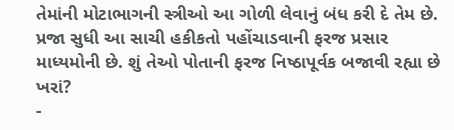તેમાંની મોટાભાગની સ્ત્રીઓ આ ગોળી લેવાનું બંધ કરી દે તેમ છે. પ્રજા સુધી આ સાચી હકીકતો પહોંચાડવાની ફરજ પ્રસાર માધ્યમોની છે. શું તેઓ પોતાની ફરજ નિષ્ઠાપૂર્વક બજાવી રહ્યા છે ખરાં?
-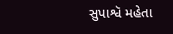સુપાશ્વૅ મહેતા